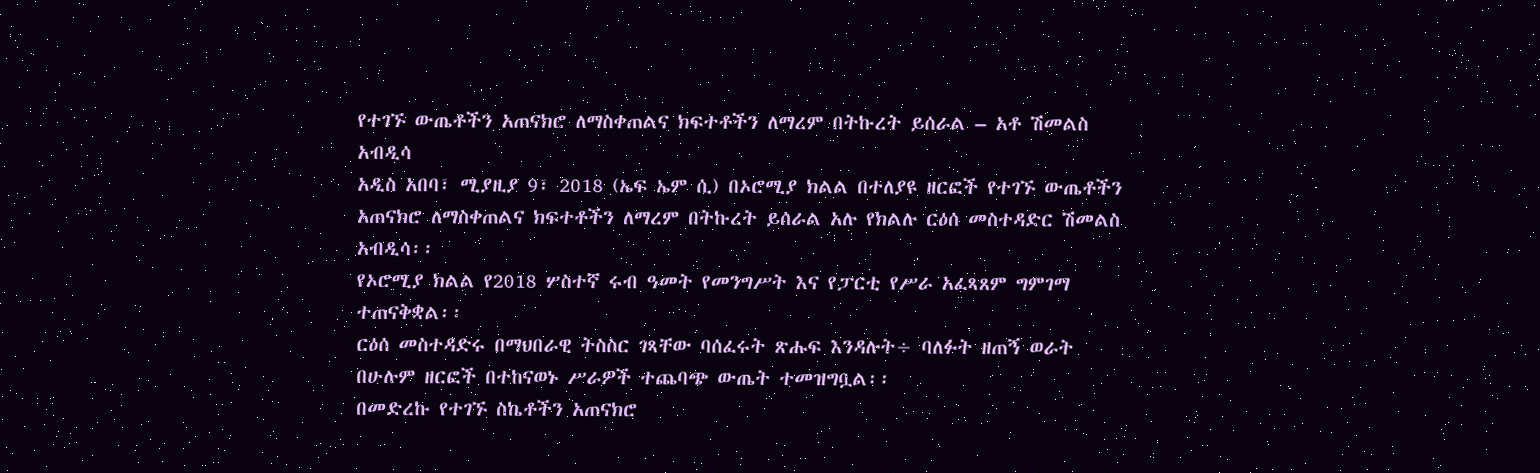የተገኙ ውጤቶችን አጠናክሮ ለማስቀጠልና ክፍተቶችን ለማረም በትኩረት ይሰራል – አቶ ሽመልስ አብዲሳ
አዲስ አበባ፣ ሚያዚያ 9፣ 2018 (ኤፍ ኤም ሲ) በኦሮሚያ ክልል በተለያዩ ዘርፎች የተገኙ ውጤቶችን አጠናክሮ ለማስቀጠልና ክፍተቶችን ለማረም በትኩረት ይሰራል አሉ የክልሉ ርዕሰ መስተዳድር ሽመልስ አብዲሳ፡፡
የኦሮሚያ ክልል የ2018 ሦስተኛ ሩብ ዓመት የመንግሥት እና የፓርቲ የሥራ አፈጻጸም ግምገማ ተጠናቅቋል፡፡
ርዕሰ መስተዳድሩ በማህበራዊ ትስስር ገጻቸው ባሰፈሩት ጽሑፍ እንዳሉት÷ ባለፉት ዘጠኝ ወራት በሁሉም ዘርፎች በተከናወኑ ሥራዎች ተጨባጭ ውጤት ተመዝግቧል፡፡
በመድረኩ የተገኙ ስኬቶችን አጠናክሮ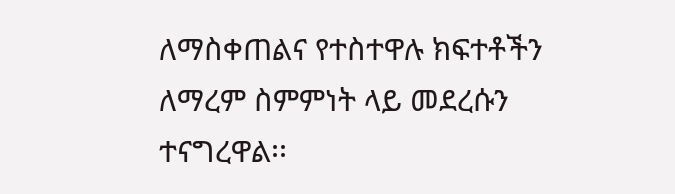ለማስቀጠልና የተስተዋሉ ክፍተቶችን ለማረም ስምምነት ላይ መደረሱን ተናግረዋል፡፡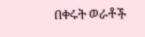በቀሩት ወራቶች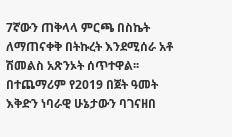7ኛውን ጠቅላላ ምርጫ በስኬት ለማጠናቀቅ በትኩረት እንደሚሰራ አቶ ሽመልስ አጽንኦት ሰጥተዋል፡፡
በተጨማሪም የ2019 በጀት ዓመት እቅድን ነባራዊ ሁኔታውን ባገናዘበ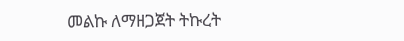መልኩ ለማዘጋጀት ትኩረት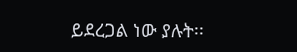ይደረጋል ነው ያሉት፡፡